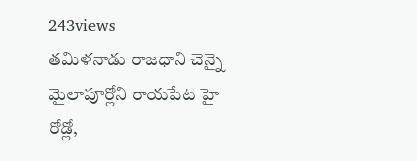243views
తమిళనాడు రాజధాని చెన్నై మైలాపూర్లోని రాయపేట హై రోడ్లో,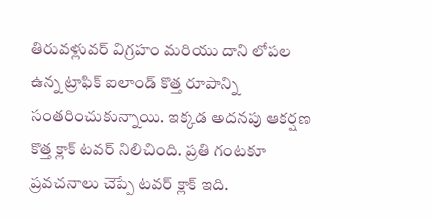తిరువళ్లువర్ విగ్రహం మరియు దాని లోపల ఉన్న ట్రాఫిక్ ఐలాండ్ కొత్త రూపాన్ని సంతరించుకున్నాయి. ఇక్కడ అదనపు ఆకర్షణ కొత్త క్లాక్ టవర్ నిలిచింది. ప్రతి గంటకూ ప్రవచనాలు చెప్పే టవర్ క్లాక్ ఇది.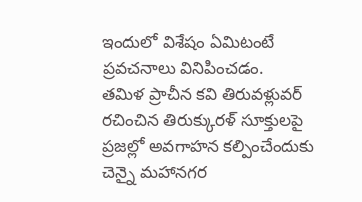ఇందులో విశేషం ఏమిటంటే ప్రవచనాలు వినిపించడం.
తమిళ ప్రాచీన కవి తిరువళ్లువర్ రచించిన తిరుక్కురళ్ సూక్తులపై ప్రజల్లో అవగాహన కల్పించేందుకు చెన్నై మహానగర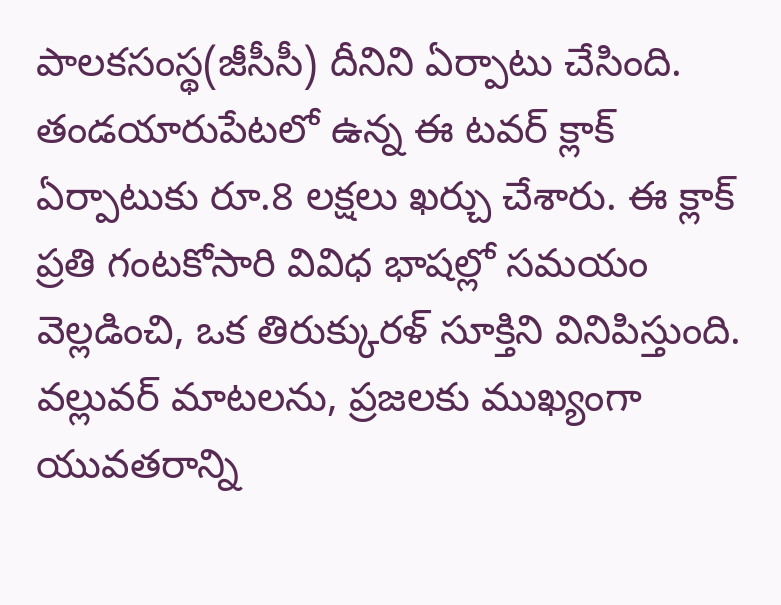పాలకసంస్థ(జీసీసీ) దీనిని ఏర్పాటు చేసింది. తండయారుపేటలో ఉన్న ఈ టవర్ క్లాక్ ఏర్పాటుకు రూ.8 లక్షలు ఖర్చు చేశారు. ఈ క్లాక్ ప్రతి గంటకోసారి వివిధ భాషల్లో సమయం వెల్లడించి, ఒక తిరుక్కురళ్ సూక్తిని వినిపిస్తుంది. వల్లువర్ మాటలను, ప్రజలకు ముఖ్యంగా యువతరాన్ని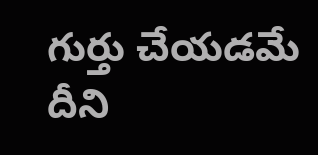గుర్తు చేయడమే దీని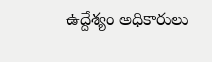ఉద్దేశ్యం అధికారులు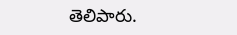తెలిపారు.